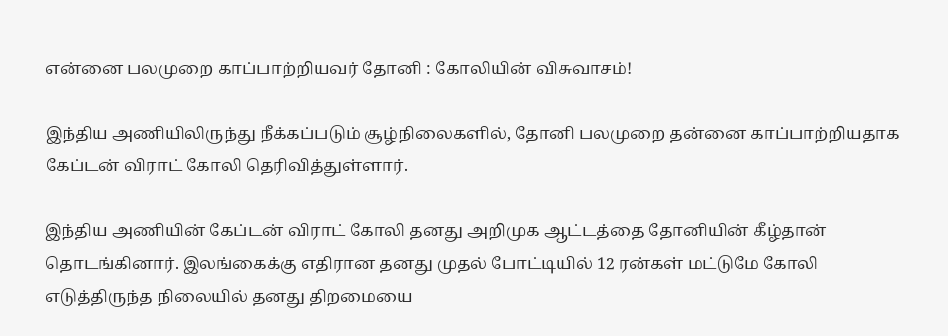என்னை பலமுறை காப்பாற்றியவர் தோனி : கோலியின் விசுவாசம்!

இந்திய அணியிலிருந்து நீக்கப்படும் சூழ்நிலைகளில், தோனி பலமுறை தன்னை காப்பாற்றியதாக கேப்டன் விராட் கோலி தெரிவித்துள்ளார்.

இந்திய அணியின் கேப்டன் விராட் கோலி தனது அறிமுக ஆட்டத்தை தோனியின் கீழ்தான் தொடங்கினார். இலங்கைக்கு எதிரான தனது முதல் போட்டியில் 12 ரன்கள் மட்டுமே கோலி எடுத்திருந்த நிலையில் தனது திறமையை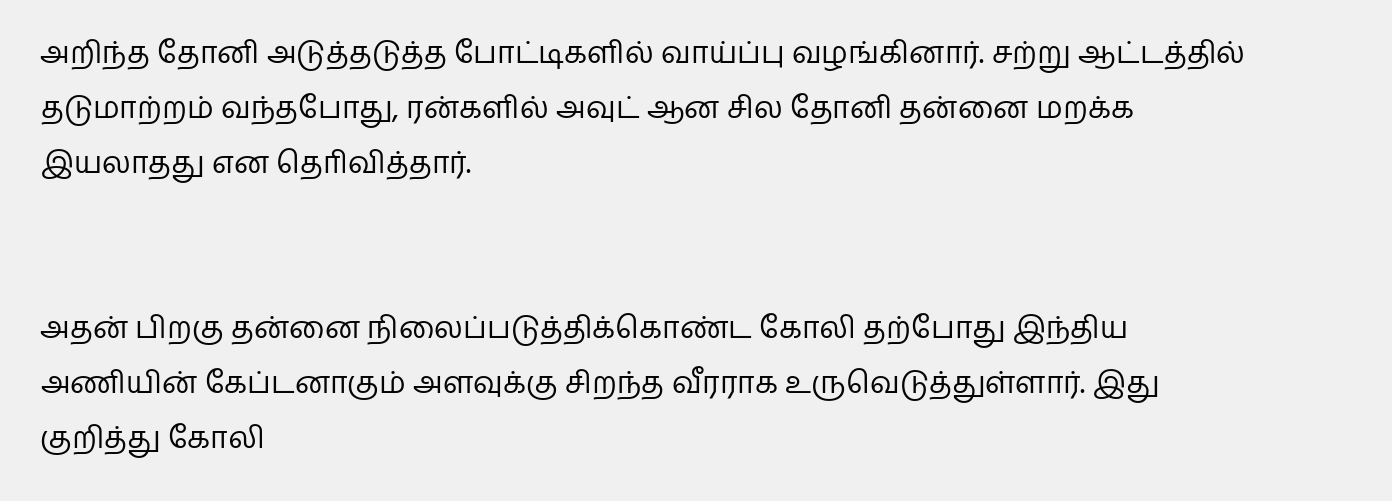அறிந்த தோனி அடுத்தடுத்த போட்டிகளில் வாய்ப்பு வழங்கினார். சற்று ஆட்டத்தில் தடுமாற்றம் வந்தபோது, ரன்களில் அவுட் ஆன சில தோனி தன்னை மறக்க இயலாதது என தொிவித்தார்.


அதன் பிறகு தன்னை நிலைப்படுத்திக்கொண்ட கோலி தற்போது இந்திய அணியின் கேப்டனாகும் அளவுக்கு சிறந்த வீரராக உருவெடுத்துள்ளார். இது குறித்து கோலி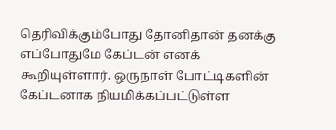தெரிவிக்கும்போது தோனிதான் தனக்கு எப்போதுமே கேப்டன் எனக் கூறியுள்ளார். ஒருநாள் போட்டிகளின் கேப்டனாக நியமிக்கப்பட்டுள்ள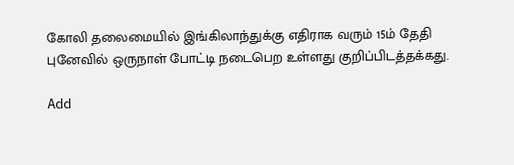கோலி தலைமையில் இங்கிலாந்துக்கு எதிராக வரும் 15ம் தேதி புனேவில் ஒருநாள் போட்டி நடைபெற உள்ளது குறிப்பிடத்தக்கது.

Add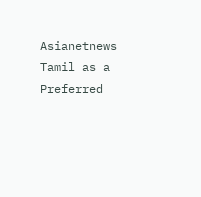Asianetnews Tamil as a Preferred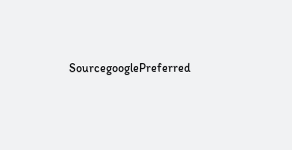SourcegooglePreferred